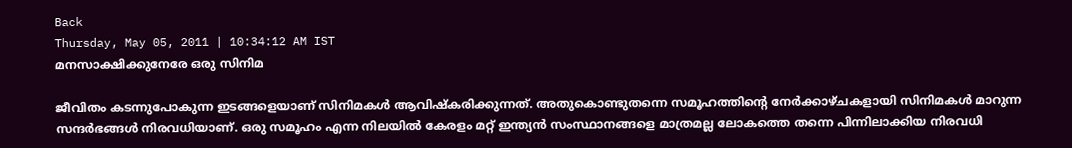Back
Thursday, May 05, 2011 | 10:34:12 AM IST
മനസാക്ഷിക്കുനേരേ ഒരു സിനിമ

ജീവിതം കടന്നുപോകുന്ന ഇടങ്ങളെയാണ്‌ സിനിമകള്‍ ആവിഷ്‌കരിക്കുന്നത്‌. അതുകൊണ്ടുതന്നെ സമൂഹത്തിന്റെ നേര്‍ക്കാഴ്‌ചകളായി സിനിമകള്‍ മാറുന്ന സന്ദര്‍ഭങ്ങള്‍ നിരവധിയാണ്‌. ഒരു സമൂഹം എന്ന നിലയില്‍ കേരളം മറ്റ്‌ ഇന്ത്യന്‍ സംസ്ഥാനങ്ങളെ മാത്രമല്ല ലോകത്തെ തന്നെ പിന്നിലാക്കിയ നിരവധി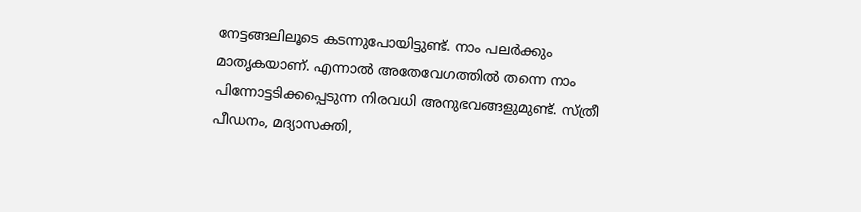നേട്ടങ്ങലിലൂടെ കടന്നുപോയിട്ടുണ്ട്‌. നാം പലര്‍ക്കും മാതൃകയാണ്‌. എന്നാല്‍ അതേവേഗത്തില്‍ തന്നെ നാം പിന്നോട്ടടിക്കപ്പെടുന്ന നിരവധി അനുഭവങ്ങളുമുണ്ട്‌. സ്‌ത്രീ പീഡനം, മദ്യാസക്തി,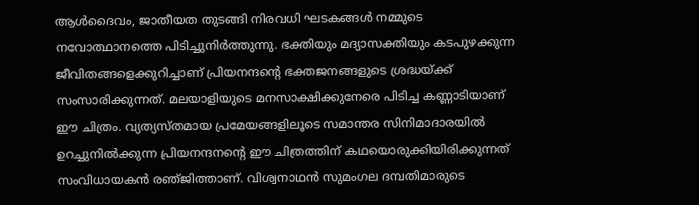ആള്‍ദൈവം, ജാതീയത തുടങ്ങി നിരവധി ഘടകങ്ങള്‍ നമ്മുടെ നവോത്ഥാനത്തെ പിടിച്ചുനിര്‍ത്തുന്നു. ഭക്തിയും മദ്യാസക്തിയും കടപുഴക്കുന്ന ജീവിതങ്ങളെക്കുറിച്ചാണ്‌ പ്രിയനന്ദന്റെ ഭക്തജനങ്ങളുടെ ശ്രദ്ധയ്‌ക്ക്‌ സംസാരിക്കുന്നത്‌. മലയാളിയുടെ മനസാക്ഷിക്കുനേരെ പിടിച്ച കണ്ണാടിയാണ്‌ ഈ ചിത്രം. വ്യത്യസ്‌തമായ പ്രമേയങ്ങളിലൂടെ സമാന്തര സിനിമാദാരയില്‍ ഉറച്ചുനില്‍ക്കുന്ന പ്രിയനന്ദനന്റെ ഈ ചിത്രത്തിന്‌ കഥയൊരുക്കിയിരിക്കുന്നത്‌ സംവിധായകന്‍ രഞ്‌ജിത്താണ്‌. വിശ്വനാഥന്‍ സുമംഗല ദമ്പതിമാരുടെ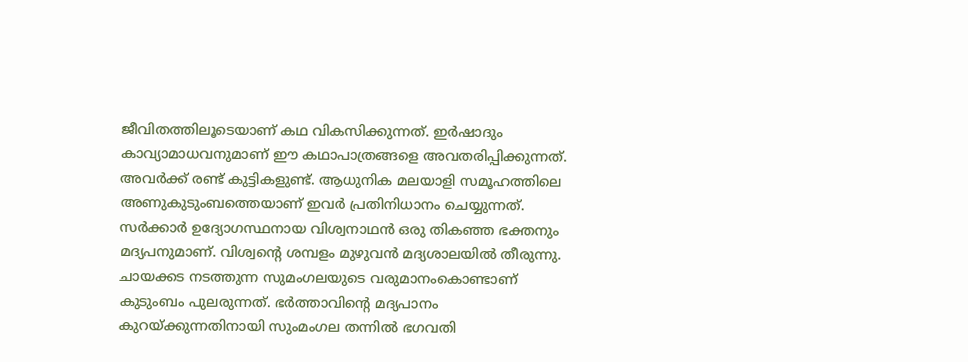ജീവിതത്തിലൂടെയാണ്‌ കഥ വികസിക്കുന്നത്‌. ഇര്‍ഷാദും കാവ്യാമാധവനുമാണ്‌ ഈ കഥാപാത്രങ്ങളെ അവതരിപ്പിക്കുന്നത്‌. അവര്‍ക്ക്‌ രണ്ട്‌ കുട്ടികളുണ്ട്‌. ആധുനിക മലയാളി സമൂഹത്തിലെ അണുകുടുംബത്തെയാണ്‌ ഇവര്‍ പ്രതിനിധാനം ചെയ്യുന്നത്‌. സര്‍ക്കാര്‍ ഉദ്യോഗസ്ഥനായ വിശ്വനാഥന്‍ ഒരു തികഞ്ഞ ഭക്തനും മദ്യപനുമാണ്‌. വിശ്വന്റെ ശമ്പളം മുഴുവന്‍ മദ്യശാലയില്‍ തീരുന്നു. ചായക്കട നടത്തുന്ന സുമംഗലയുടെ വരുമാനംകൊണ്ടാണ്‌ കുടുംബം പുലരുന്നത്‌. ഭര്‍ത്താവിന്റെ മദ്യപാനം കുറയ്‌ക്കുന്നതിനായി സുംമംഗല തന്നില്‍ ഭഗവതി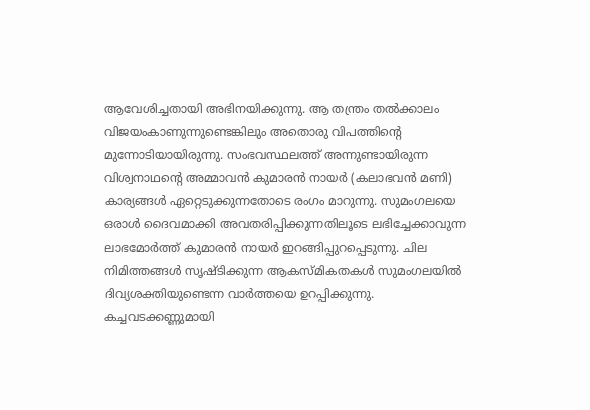ആവേശിച്ചതായി അഭിനയിക്കുന്നു. ആ തന്ത്രം തല്‍ക്കാലം വിജയംകാണുന്നുണ്ടെങ്കിലും അതൊരു വിപത്തിന്റെ മുന്നോടിയായിരുന്നു. സംഭവസ്ഥലത്ത്‌ അന്നുണ്ടായിരുന്ന വിശ്വനാഥന്റെ അമ്മാവന്‍ കുമാരന്‍ നായര്‍ (കലാഭവന്‍ മണി) കാര്യങ്ങള്‍ ഏറ്റെടുക്കുന്നതോടെ രംഗം മാറുന്നു. സുമംഗലയെ ഒരാള്‍ ദൈവമാക്കി അവതരിപ്പിക്കുന്നതിലൂടെ ലഭിച്ചേക്കാവുന്ന ലാഭമോര്‍ത്ത്‌ കുമാരന്‍ നായര്‍ ഇറങ്ങിപ്പുറപ്പെടുന്നു. ചില നിമിത്തങ്ങള്‍ സൃഷ്ടിക്കുന്ന ആകസ്‌മികതകള്‍ സുമംഗലയില്‍ ദിവ്യശക്തിയുണ്ടെന്ന വാര്‍ത്തയെ ഉറപ്പിക്കുന്നു. കച്ചവടക്കണ്ണുമായി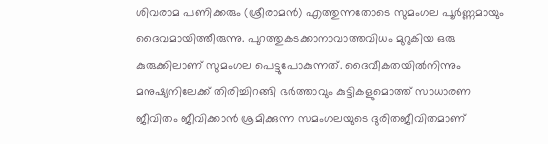ശിവരാമ പണിക്കരും (ശ്രീരാമന്‍) എത്തുന്നതോടെ സുമംഗല പൂര്‍ണ്ണമായും ദൈവമായിത്തീരുന്നു. പുറത്തുകടക്കാനാവാത്തവിധം മുറുകിയ ഒരു കുരുക്കിലാണ്‌ സുമംഗല പെട്ടുപോകുന്നത്‌. ദൈവീകതയില്‍നിന്നും മനുഷ്യനിലേക്ക്‌ തിരിച്ചിറങ്ങി ഭര്‍ത്താവും കുട്ടികളുമൊത്ത്‌ സാധാരണ ജീവിതം ജീവിക്കാന്‍ ശ്രമിക്കുന്ന സമംഗലയുടെ ദുരിതജീവിതമാണ്‌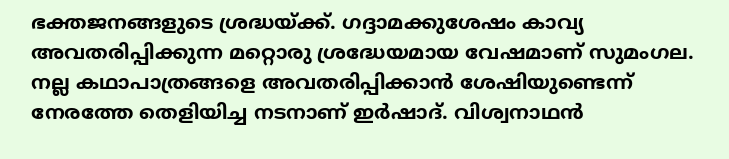ഭക്തജനങ്ങളുടെ ശ്രദ്ധയ്‌ക്ക്‌. ഗദ്ദാമക്കുശേഷം കാവ്യ അവതരിപ്പിക്കുന്ന മറ്റൊരു ശ്രദ്ധേയമായ വേഷമാണ്‌ സുമംഗല. നല്ല കഥാപാത്രങ്ങളെ അവതരിപ്പിക്കാന്‍ ശേഷിയുണ്ടെന്ന്‌ നേരത്തേ തെളിയിച്ച നടനാണ്‌ ഇര്‍ഷാദ്‌. വിശ്വനാഥന്‍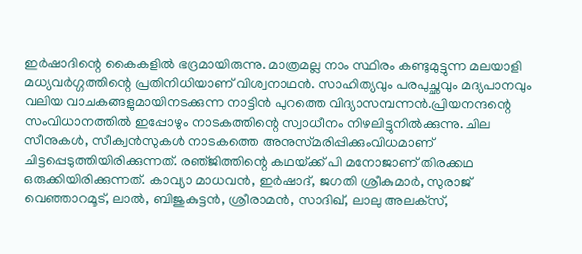ഇര്‍ഷാദിന്റെ കൈകളില്‍ ഭദ്രമായിരുന്നു. മാത്രമല്ല നാം സ്ഥിരം കണ്ടുമുട്ടുന്ന മലയാളി മധ്യവര്‍ഗ്ഗത്തിന്റെ പ്രതിനിധിയാണ്‌‌ വിശ്വനാഥന്‍. സാഹിത്യവും പരപുച്ഛവും മദ്യപാനവും വലിയ വാചകങ്ങളുമായിനടക്കുന്ന നാട്ടിന്‍ പുറത്തെ വിദ്യാസമ്പന്നന്‍.പ്രിയനന്ദന്റെ സംവിധാനത്തില്‍ ഇപ്പോഴും നാടകത്തിന്റെ സ്വാധീനം നിഴലിട്ടുനില്‍ക്കുന്നു. ചില സീനുകള്‍, സീക്വന്‍സുകള്‍ നാടകത്തെ അനുസ്‌മരിപ്പിക്കുംവിധമാണ്‌ ചിട്ടപ്പെടുത്തിയിരിക്കുന്നത്‌. രഞ്‌ജിത്തിന്റെ കഥയ്‌ക്ക്‌ പി മനോജാണ്‌ തിരക്കഥ ഒരുക്കിയിരിക്കുന്നത്‌. കാവ്യാ മാധവന്‍, ഇര്‍ഷാദ്‌, ജഗതി ശ്രീകുമാര്‍, സുരാജ്‌ വെഞ്ഞാറമൂട്‌, ലാല്‍, ബിജുകുട്ടന്‍, ശ്രീരാമന്‍, സാദിഖ്‌, ലാലു അലക്‌സ്‌,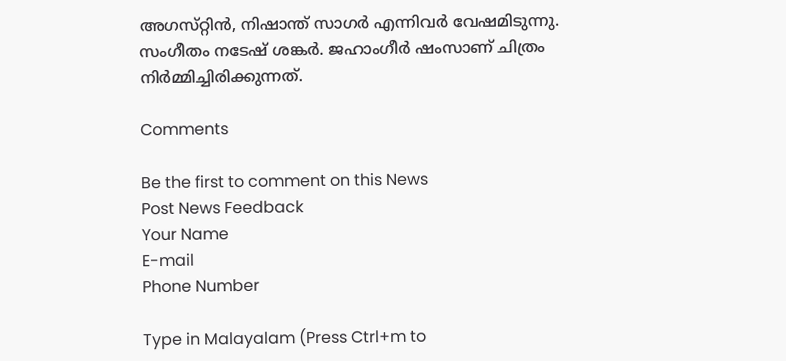അഗസ്‌റ്റിന്‍, നിഷാന്ത്‌ സാഗര്‍ എന്നിവര്‍ വേഷമിടുന്നു. സംഗീതം നടേഷ്‌ ശങ്കര്‍. ജഹാംഗീര്‍ ഷംസാണ്‌ ചിത്രം നിര്‍മ്മിച്ചിരിക്കുന്നത്‌.

Comments

Be the first to comment on this News
Post News Feedback
Your Name
E-mail
Phone Number

Type in Malayalam (Press Ctrl+m to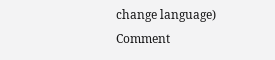change language)
Comment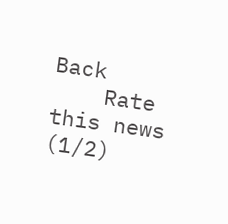Back
    Rate this news   (1/2)